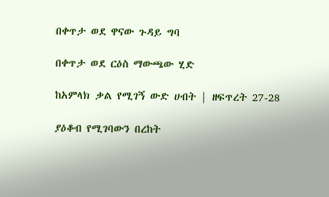በቀጥታ ወደ ዋናው ጉዳይ ግባ

በቀጥታ ወደ ርዕስ ማውጫው ሂድ

ከአምላክ ቃል የሚገኝ ውድ ሀብት | ዘፍጥረት 27-28

ያዕቆብ የሚገባውን በረከት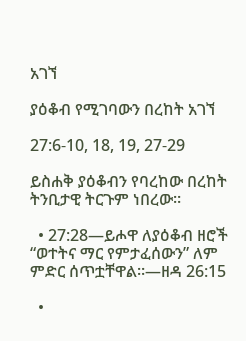አገኘ

ያዕቆብ የሚገባውን በረከት አገኘ

27:6-10, 18, 19, 27-29

ይስሐቅ ያዕቆብን የባረከው በረከት ትንቢታዊ ትርጉም ነበረው።

  • 27:28—ይሖዋ ለያዕቆብ ዘሮች “ወተትና ማር የምታፈሰውን” ለም ምድር ሰጥቷቸዋል።—ዘዳ 26:15

  •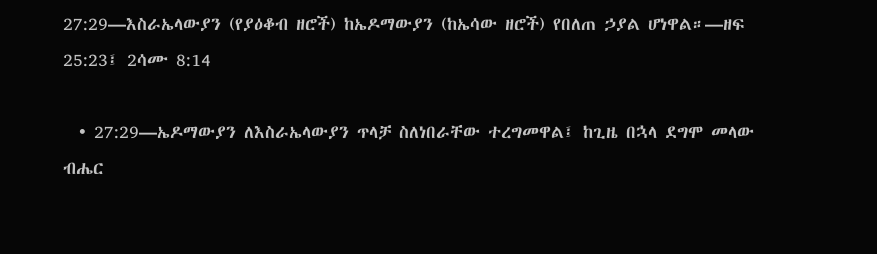27:29—እስራኤላውያን (የያዕቆብ ዘሮች) ከኤዶማውያን (ከኤሳው ዘሮች) የበለጠ ኃያል ሆነዋል።—ዘፍ 25:23፤ 2ሳሙ 8:14

  • 27:29—ኤዶማውያን ለእስራኤላውያን ጥላቻ ስለነበራቸው ተረግመዋል፤ ከጊዜ በኋላ ደግሞ መላው ብሔር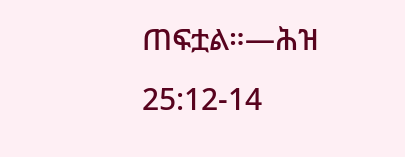ጠፍቷል።—ሕዝ 25:12-14